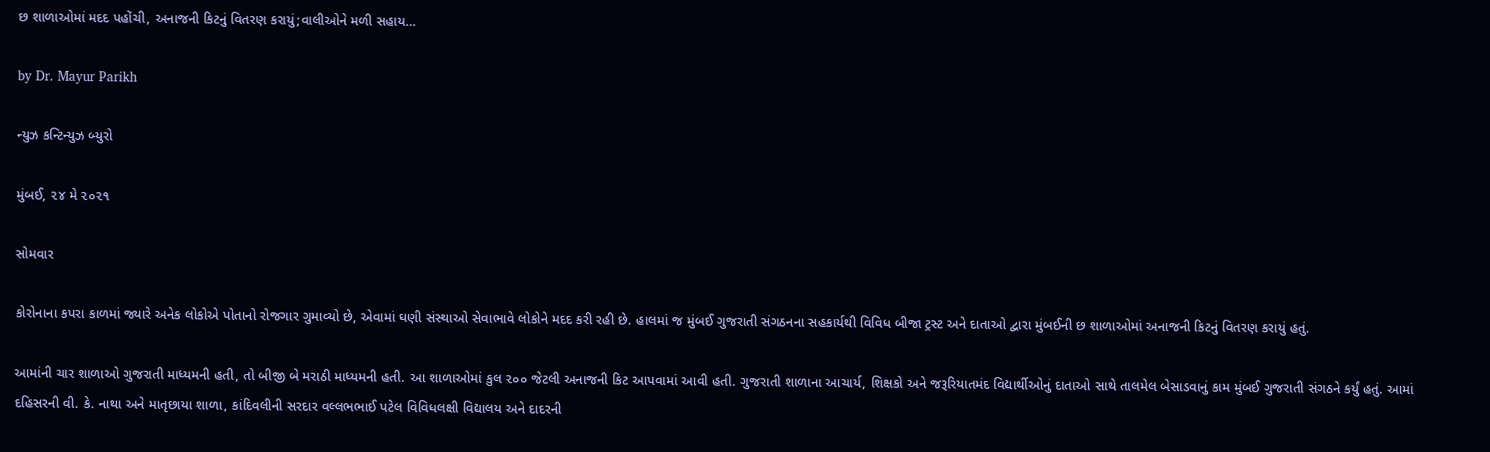છ શાળાઓમાં મદદ પહોંચી, અનાજની કિટનું વિતરણ કરાયું;વાલીઓને મળી સહાય…

by Dr. Mayur Parikh

ન્યુઝ કન્ટિન્યુઝ બ્યુરો

મુંબઈ, ૨૪ મે ૨૦૨૧

સોમવાર

કોરોનાના કપરા કાળમાં જ્યારે અનેક લોકોએ પોતાનો રોજગાર ગુમાવ્યો છે, એવામાં ઘણી સંસ્થાઓ સેવાભાવે લોકોને મદદ કરી રહી છે. હાલમાં જ મુંબઈ ગુજરાતી સંગઠનના સહકાર્યથી વિવિધ બીજા ટ્રસ્ટ અને દાતાઓ દ્વારા મુંબઈની છ શાળાઓમાં અનાજની કિટનું વિતરણ કરાયું હતું.

આમાંની ચાર શાળાઓ ગુજરાતી માધ્યમની હતી, તો બીજી બે મરાઠી માધ્યમની હતી. આ શાળાઓમાં કુલ ૨૦૦ જેટલી અનાજની કિટ આપવામાં આવી હતી. ગુજરાતી શાળાના આચાર્ય, શિક્ષકો અને જરૂરિયાતમંદ વિદ્યાર્થીઓનું દાતાઓ સાથે તાલમેલ બેસાડવાનું કામ મુંબઈ ગુજરાતી સંગઠને કર્યું હતું. આમાં દહિસરની વી. કે. નાથા અને માતૃછાયા શાળા, કાંદિવલીની સરદાર વલ્લભભાઈ પટેલ વિવિધલક્ષી વિદ્યાલય અને દાદરની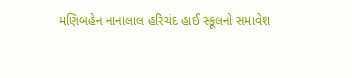મણિબહેન નાનાલાલ હરિચંદ હાઈ સ્કૂલનો સમાવેશ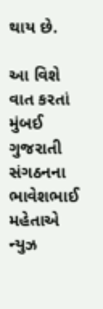થાય છે.

આ વિશે વાત કરતાં મુંબઈ ગુજરાતી સંગઠનના ભાવેશભાઈ મહેતાએ ન્યુઝ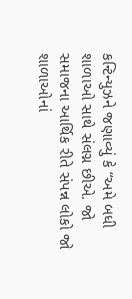કન્ટિન્યુઝને જણાવ્યું કે “અમે બધી શાળાઓ સાથે સંલગ્ન છીએ. જો સમાજના આર્થિક રીતે સંપન્ન લોકો જો શાળાઓનાં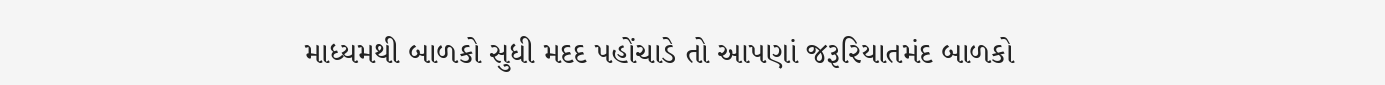માધ્યમથી બાળકો સુધી મદદ પહોંચાડે તો આપણાં જરૂરિયાતમંદ બાળકો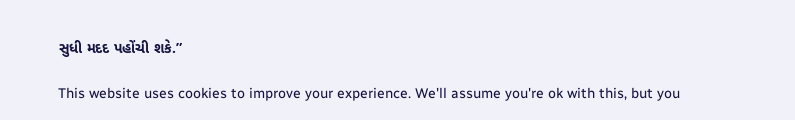સુધી મદદ પહોંચી શકે.”

This website uses cookies to improve your experience. We'll assume you're ok with this, but you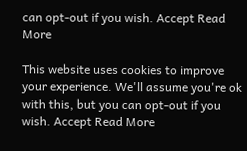can opt-out if you wish. Accept Read More

This website uses cookies to improve your experience. We'll assume you're ok with this, but you can opt-out if you wish. Accept Read More